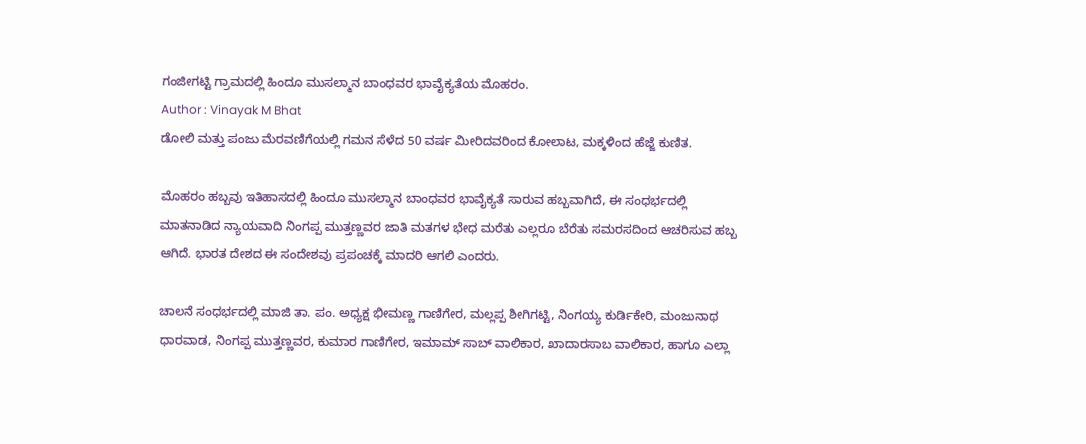ಗಂಜೀಗಟ್ಟಿ ಗ್ರಾಮದಲ್ಲಿ ಹಿಂದೂ ಮುಸಲ್ಮಾನ ಬಾಂಧವರ ಭಾವೈಕ್ಯತೆಯ ಮೊಹರಂ.
Author : Vinayak M Bhat
ಡೋಲಿ ಮತ್ತು ಪಂಜು ಮೆರವಣಿಗೆಯಲ್ಲಿ ಗಮನ ಸೆಳೆದ 50 ವರ್ಷ ಮೀರಿದವರಿಂದ ಕೋಲಾಟ, ಮಕ್ಕಳಿಂದ ಹೆಜ್ಜೆ ಕುಣಿತ.

ಮೊಹರಂ ಹಬ್ಬವು ಇತಿಹಾಸದಲ್ಲಿ ಹಿಂದೂ ಮುಸಲ್ಮಾನ ಬಾಂಧವರ ಭಾವೈಕ್ಯತೆ ಸಾರುವ ಹಬ್ಬವಾಗಿದೆ, ಈ ಸಂಧರ್ಭದಲ್ಲಿ ಮಾತನಾಡಿದ ನ್ಯಾಯವಾದಿ ನಿಂಗಪ್ಪ ಮುತ್ತಣ್ಣವರ ಜಾತಿ ಮತಗಳ ಭೇಧ ಮರೆತು ಎಲ್ಲರೂ ಬೆರೆತು ಸಮರಸದಿಂದ ಆಚರಿಸುವ ಹಬ್ಬ ಆಗಿದೆ. ಭಾರತ ದೇಶದ ಈ ಸಂದೇಶವು ಪ್ರಪಂಚಕ್ಕೆ ಮಾದರಿ ಆಗಲಿ ಎಂದರು.

ಚಾಲನೆ ಸಂಧರ್ಭದಲ್ಲಿ ಮಾಜಿ ತಾ. ಪಂ. ಅಧ್ಯಕ್ಷ ಭೀಮಣ್ಣ ಗಾಣಿಗೇರ, ಮಲ್ಲಪ್ಪ ಶೀಗಿಗಟ್ಟಿ, ನಿಂಗಯ್ಯ ಕುರ್ಡಿಕೇರಿ, ಮಂಜುನಾಥ ಧಾರವಾಡ, ನಿಂಗಪ್ಪ ಮುತ್ತಣ್ಣವರ, ಕುಮಾರ ಗಾಣಿಗೇರ, ಇಮಾಮ್ ಸಾಬ್ ವಾಲಿಕಾರ, ಖಾದಾರಸಾಬ ವಾಲಿಕಾರ, ಹಾಗೂ ಎಲ್ಲಾ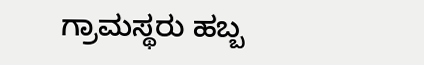ಗ್ರಾಮಸ್ಥರು ಹಬ್ಬ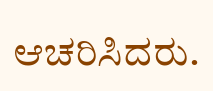ಆಚರಿಸಿದರು.